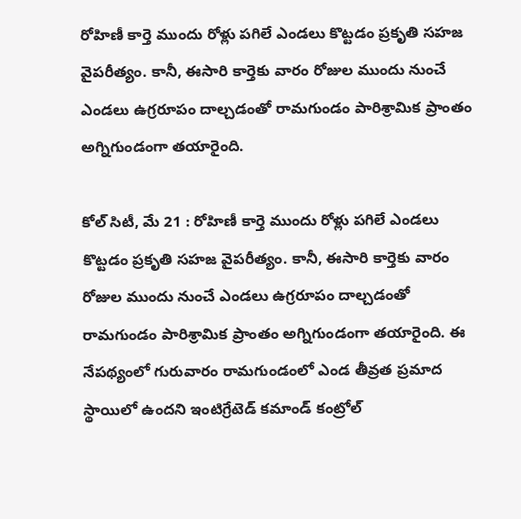రోహిణీ కార్తె ముందు రోళ్లు పగిలే ఎండలు కొట్టడం ప్రకృతి సహజ వైపరీత్యం. కానీ, ఈసారి కార్తెకు వారం రోజుల ముందు నుంచే ఎండలు ఉగ్రరూపం దాల్చడంతో రామగుండం పారిశ్రామిక ప్రాంతం అగ్నిగుండంగా తయారైంది.

కోల్ సిటీ, మే 21 : రోహిణీ కార్తె ముందు రోళ్లు పగిలే ఎండలు కొట్టడం ప్రకృతి సహజ వైపరీత్యం. కానీ, ఈసారి కార్తెకు వారం రోజుల ముందు నుంచే ఎండలు ఉగ్రరూపం దాల్చడంతో రామగుండం పారిశ్రామిక ప్రాంతం అగ్నిగుండంగా తయారైంది. ఈ నేపథ్యంలో గురువారం రామగుండంలో ఎండ తీవ్రత ప్రమాద స్థాయిలో ఉందని ఇంటిగ్రేటెడ్ కమాండ్ కంట్రోల్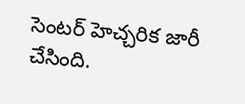సెంటర్ హెచ్చరిక జారీ చేసింది.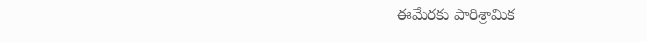ఈమేరకు పారిశ్రామిక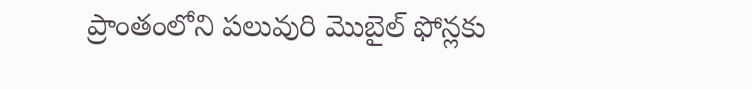ప్రాంతంలోని పలువురి మొబైల్ ఫోన్లకు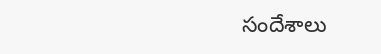సందేశాలు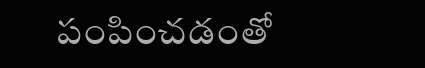పంపించడంతో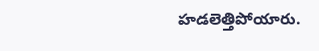హడలెత్తిపోయారు.